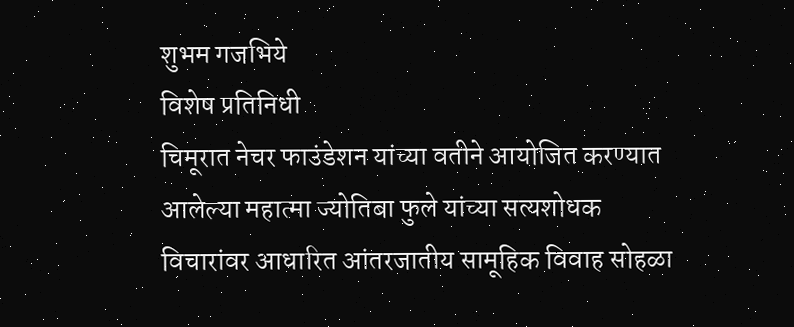शुभम गजभिये
विशेष प्रतिनिधी
चिमूरात नेचर फाउंडेशन यांच्या वतीने आयोजित करण्यात आलेल्या महात्मा ज्योतिबा फुले यांच्या सत्यशोधक विचारांवर आधारित आंतरजातीय सामूहिक विवाह सोहळा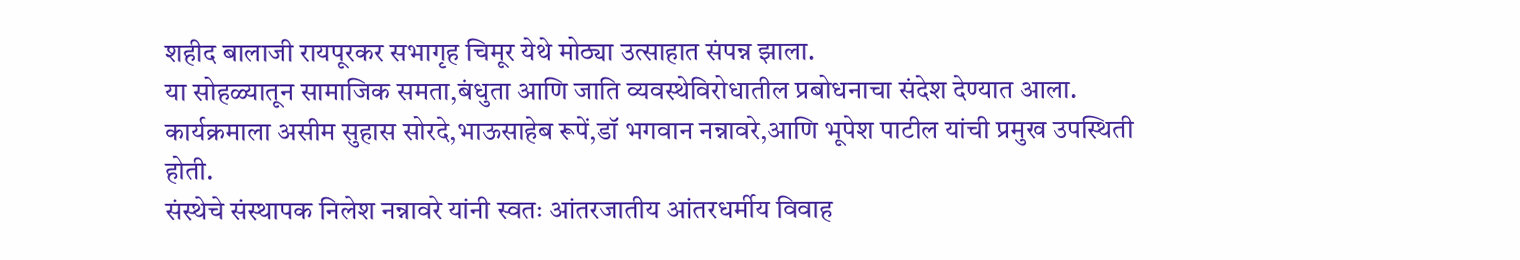शहीद बालाजी रायपूरकर सभागृह चिमूर येथे मोठ्या उत्साहात संपन्न झाला.
या सोहळ्यातून सामाजिक समता,बंधुता आणि जाति व्यवस्थेविरोधातील प्रबोधनाचा संदेश देण्यात आला.
कार्यक्रमाला असीम सुहास सोरदे,भाऊसाहेब रूपें,डॉ भगवान नन्नावरे,आणि भूपेश पाटील यांची प्रमुख उपस्थिती होती.
संस्थेचे संस्थापक निलेश नन्नावरे यांनी स्वतः आंतरजातीय आंतरधर्मीय विवाह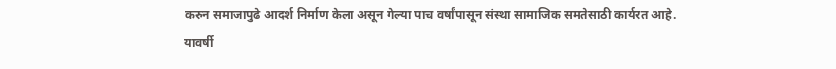करुन समाजापुढे आदर्श निर्माण केला असून गेल्या पाच वर्षांपासून संस्था सामाजिक समतेसाठी कार्यरत आहे.
यावर्षी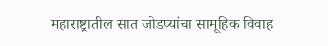महाराष्ट्रातील सात जोडप्यांचा सामूहिक विवाह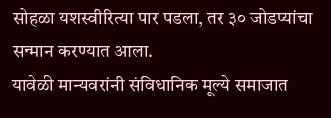सोहळा यशस्वीरित्या पार पडला, तर ३० जोडप्यांचा सन्मान करण्यात आला.
यावेळी मान्यवरांनी संविधानिक मूल्ये समाजात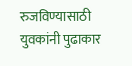रुजविण्यासाठी युवकांनी पुढाकार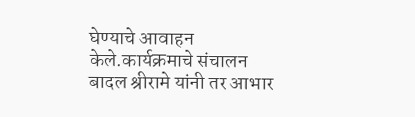घेण्याचे आवाहन केले.कार्यक्रमाचे संचालन बादल श्रीरामे यांनी तर आभार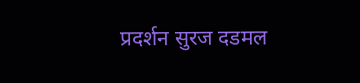प्रदर्शन सुरज दडमल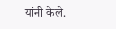यांनी केले.